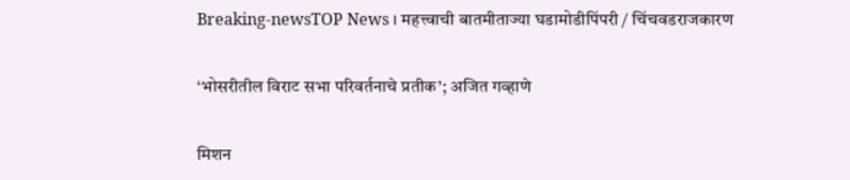Breaking-newsTOP News । महत्त्वाची बातमीताज्या घडामोडीपिंपरी / चिंचवडराजकारण

‘भोसरीतील विराट सभा परिवर्तनाचे प्रतीक’; अजित गव्हाणे

मिशन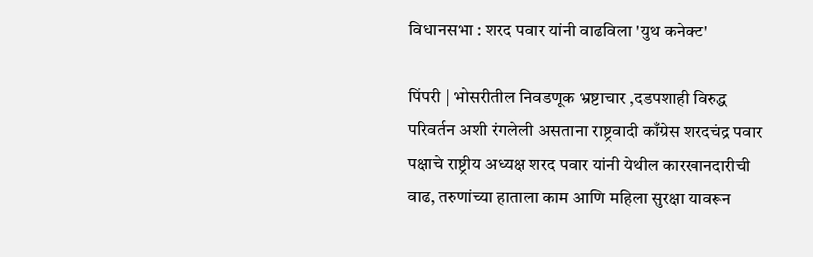विधानसभा : शरद पवार यांनी वाढविला 'युथ कनेक्ट'

पिंपरी | भोसरीतील निवडणूक भ्रष्टाचार ,दडपशाही विरुद्ध परिवर्तन अशी रंगलेली असताना राष्ट्रवादी काँग्रेस शरदचंद्र पवार पक्षाचे राष्ट्रीय अध्यक्ष शरद पवार यांनी येथील कारखानदारीची वाढ, तरुणांच्या हाताला काम आणि महिला सुरक्षा यावरून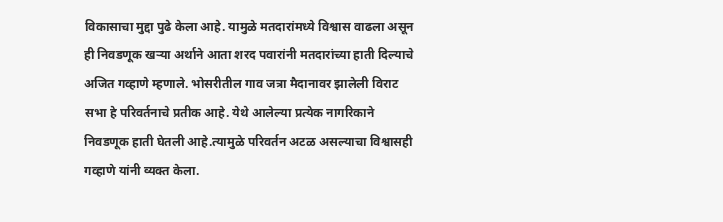विकासाचा मुद्दा पुढे केला आहे. यामुळे मतदारांमध्ये विश्वास वाढला असून ही निवडणूक खऱ्या अर्थाने आता शरद पवारांनी मतदारांच्या हाती दिल्याचे अजित गव्हाणे म्हणाले. भोसरीतील गाव जत्रा मैदानावर झालेली विराट सभा हे परिवर्तनाचे प्रतीक आहे. येथे आलेल्या प्रत्येक नागरिकाने निवडणूक हाती घेतली आहे.त्यामुळे परिवर्तन अटळ असल्याचा विश्वासही गव्हाणे यांनी व्यक्त केला.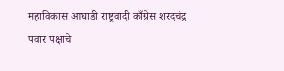महाविकास आघाडी राष्ट्रवादी काँग्रेस शरदचंद्र पवार पक्षाचे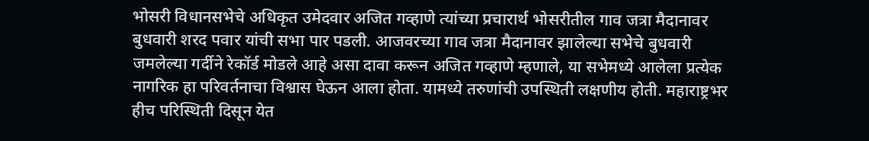भोसरी विधानसभेचे अधिकृत उमेदवार अजित गव्हाणे त्यांच्या प्रचारार्थ भोसरीतील गाव जत्रा मैदानावर बुधवारी शरद पवार यांची सभा पार पडली. आजवरच्या गाव जत्रा मैदानावर झालेल्या सभेचे बुधवारी जमलेल्या गर्दीने रेकॉर्ड मोडले आहे असा दावा करून अजित गव्हाणे म्हणाले, या सभेमध्ये आलेला प्रत्येक नागरिक हा परिवर्तनाचा विश्वास घेऊन आला होता. यामध्ये तरुणांची उपस्थिती लक्षणीय होती. महाराष्ट्रभर हीच परिस्थिती दिसून येत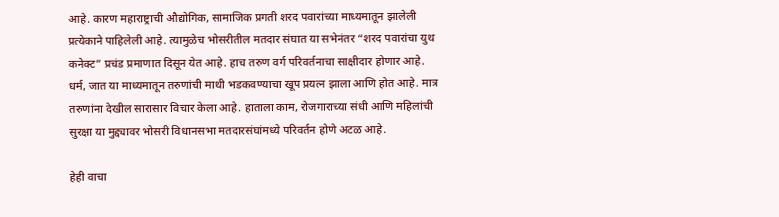आहे. कारण महाराष्ट्राची औद्योगिक, सामाजिक प्रगती शरद पवारांच्या माध्यमातून झालेली प्रत्येकाने पाहिलेली आहे. त्यामुळेच भोसरीतील मतदार संघात या सभेनंतर “शरद पवारांचा युथ कनेक्ट” प्रचंड प्रमाणात दिसून येत आहे. हाच तरुण वर्ग परिवर्तनाचा साक्षीदार होणार आहे. धर्म, जात या माध्यमातून तरुणांची माथी भडकवण्याचा खूप प्रयत्न झाला आणि होत आहे. मात्र तरुणांना देखील सारासार विचार केला आहे. हाताला काम, रोजगाराच्या संधी आणि महिलांची सुरक्षा या मुद्द्यावर भोसरी विधानसभा मतदारसंघांमध्ये परिवर्तन होणे अटळ आहे.

हेही वाचा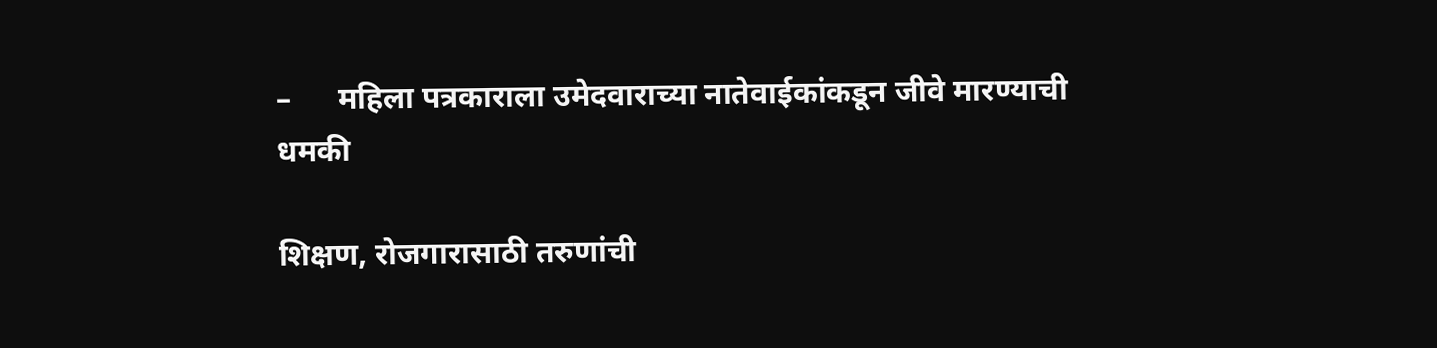–      महिला पत्रकाराला उमेदवाराच्या नातेवाईकांकडून जीवे मारण्याची धमकी

शिक्षण, रोजगारासाठी तरुणांची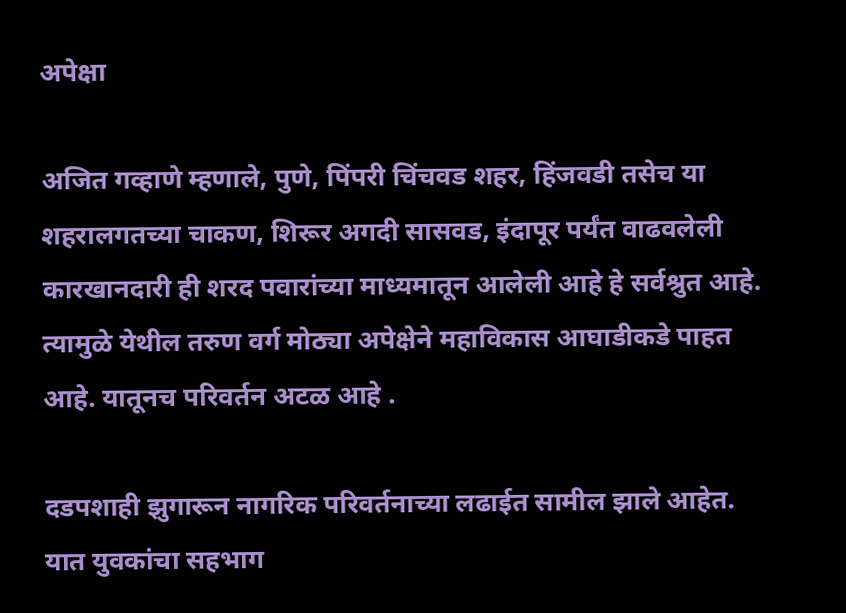अपेक्षा

अजित गव्हाणे म्हणाले, पुणे, पिंपरी चिंचवड शहर, हिंजवडी तसेच या शहरालगतच्या चाकण, शिरूर अगदी सासवड, इंदापूर पर्यंत वाढवलेली कारखानदारी ही शरद पवारांच्या माध्यमातून आलेली आहे हे सर्वश्रुत आहे. त्यामुळे येथील तरुण वर्ग मोठ्या अपेक्षेने महाविकास आघाडीकडे पाहत आहे. यातूनच परिवर्तन अटळ आहे .

दडपशाही झुगारून नागरिक परिवर्तनाच्या लढाईत सामील झाले आहेत. यात युवकांचा सहभाग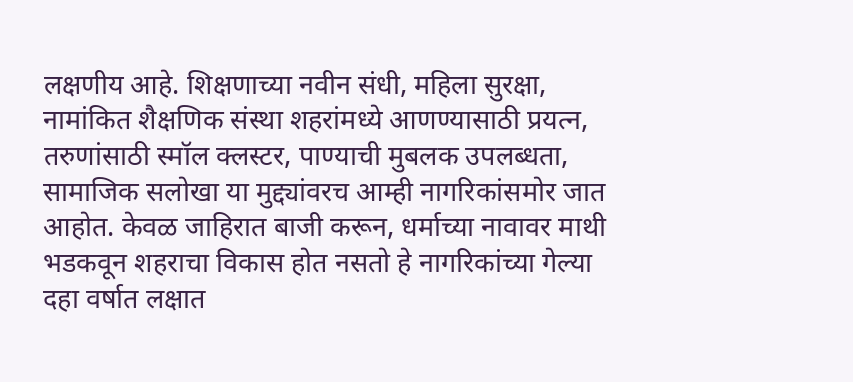लक्षणीय आहे. शिक्षणाच्या नवीन संधी, महिला सुरक्षा, नामांकित शैक्षणिक संस्था शहरांमध्ये आणण्यासाठी प्रयत्न, तरुणांसाठी स्मॉल क्लस्टर, पाण्याची मुबलक उपलब्धता, सामाजिक सलोखा या मुद्द्यांवरच आम्ही नागरिकांसमोर जात आहोत. केवळ जाहिरात बाजी करून, धर्माच्या नावावर माथी भडकवून शहराचा विकास होत नसतो हे नागरिकांच्या गेल्या दहा वर्षात लक्षात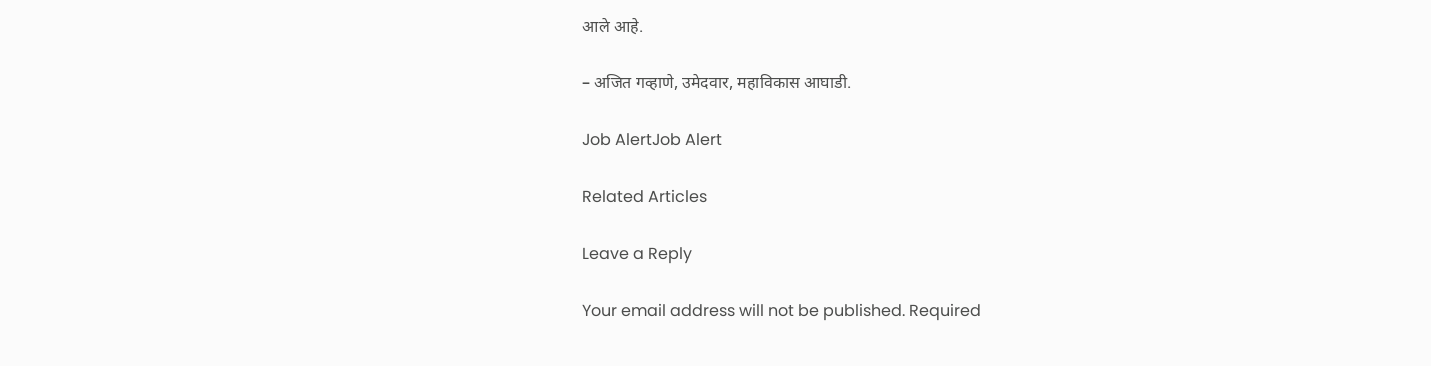आले आहे.

– अजित गव्हाणे, उमेदवार, महाविकास आघाडी.

Job AlertJob Alert

Related Articles

Leave a Reply

Your email address will not be published. Required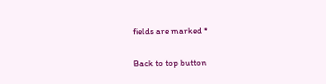fields are marked *

Back to top button